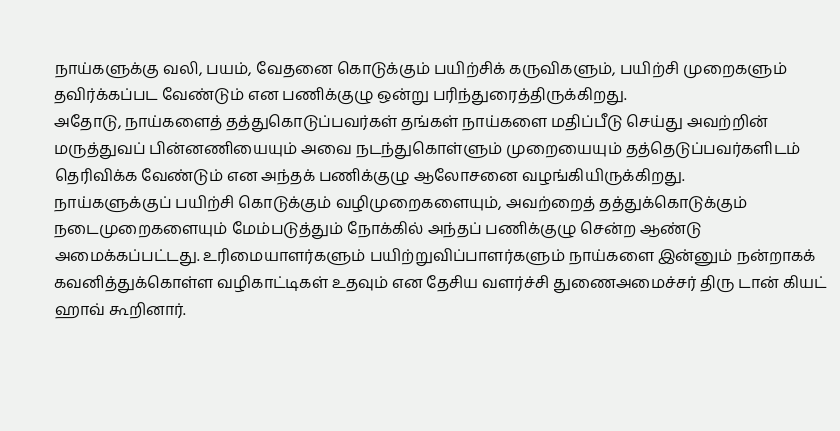நாய்களுக்கு வலி, பயம், வேதனை கொடுக்கும் பயிற்சிக் கருவிகளும், பயிற்சி முறைகளும் தவிர்க்கப்பட வேண்டும் என பணிக்குழு ஒன்று பரிந்துரைத்திருக்கிறது.
அதோடு, நாய்களைத் தத்துகொடுப்பவர்கள் தங்கள் நாய்களை மதிப்பீடு செய்து அவற்றின் மருத்துவப் பின்னணியையும் அவை நடந்துகொள்ளும் முறையையும் தத்தெடுப்பவர்களிடம் தெரிவிக்க வேண்டும் என அந்தக் பணிக்குழு ஆலோசனை வழங்கியிருக்கிறது.
நாய்களுக்குப் பயிற்சி கொடுக்கும் வழிமுறைகளையும், அவற்றைத் தத்துக்கொடுக்கும் நடைமுறைகளையும் மேம்படுத்தும் நோக்கில் அந்தப் பணிக்குழு சென்ற ஆண்டு அமைக்கப்பட்டது. உரிமையாளர்களும் பயிற்றுவிப்பாளர்களும் நாய்களை இன்னும் நன்றாகக் கவனித்துக்கொள்ள வழிகாட்டிகள் உதவும் என தேசிய வளர்ச்சி துணைஅமைச்சர் திரு டான் கியட் ஹாவ் கூறினார்.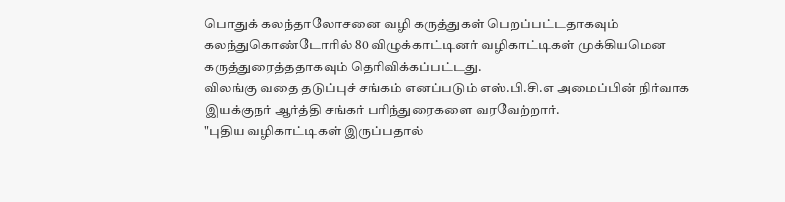பொதுக் கலந்தாலோசனை வழி கருத்துகள் பெறப்பட்டதாகவும் கலந்துகொண்டோரில் 80 விழுக்காட்டினர் வழிகாட்டிகள் முக்கியமென கருத்துரைத்ததாகவும் தெரிவிக்கப்பட்டது.
விலங்கு வதை தடுப்புச் சங்கம் எனப்படும் எஸ்.பி.சி.எ அமைப்பின் நிர்வாக இயக்குநர் ஆர்த்தி சங்கர் பரிந்துரைகளை வரவேற்றார்.
"புதிய வழிகாட்டிகள் இருப்பதால்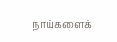நாய்களைக்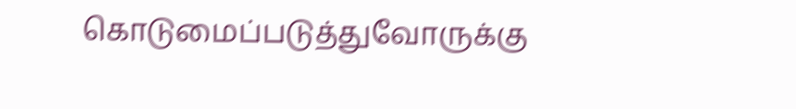கொடுமைப்படுத்துவோருக்கு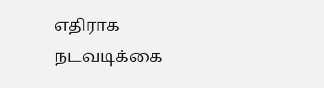எதிராக நடவடிக்கை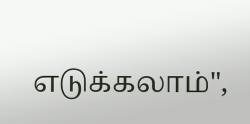எடுக்கலாம்",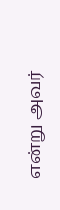என்று அவர்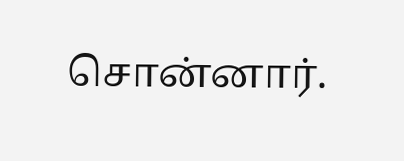சொன்னார்.